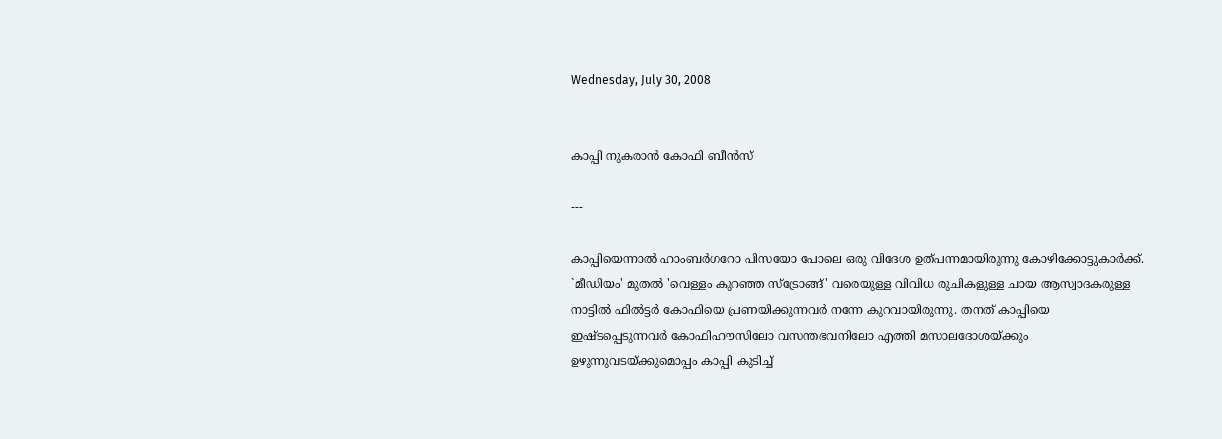Wednesday, July 30, 2008


കാപ്പി നുകരാന്‍ കോഫി ബീന്‍സ്‌

---

കാപ്പിയെന്നാല്‍ ഹാംബര്‍ഗറോ പിസയോ പോലെ ഒരു വിദേശ ഉത്‌പന്നമായിരുന്നു കോഴിക്കോട്ടുകാര്‍ക്ക്‌. `മീഡിയം' മുതല്‍ 'വെള്ളം കുറഞ്ഞ സ്‌ട്രോങ്ങ്‌' വരെയുള്ള വിവിധ രുചികളുള്ള ചായ ആസ്വാദകരുള്ള നാട്ടില്‍ ഫില്‍ട്ടര്‍ കോഫിയെ പ്രണയിക്കുന്നവര്‍ നന്നേ കുറവായിരുന്നു. തനത്‌ കാപ്പിയെ ഇഷ്ടപ്പെടുന്നവര്‍ കോഫിഹൗസിലോ വസന്തഭവനിലോ എത്തി മസാലദോശയ്‌ക്കും ഉഴുന്നുവടയ്‌ക്കുമൊപ്പം കാപ്പി കുടിച്ച്‌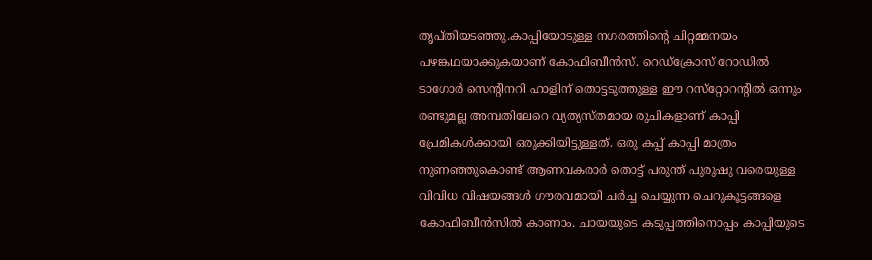തൃപ്‌തിയടഞ്ഞു.കാപ്പിയോടുള്ള നഗരത്തിന്റെ ചിറ്റമ്മനയം പഴങ്കഥയാക്കുകയാണ്‌ കോഫിബീന്‍സ്‌. റെഡ്‌ക്രോസ്‌ റോഡില്‍ ടാഗോര്‍ സെന്റിനറി ഹാളിന്‌ തൊട്ടടുത്തുള്ള ഈ റസ്‌റ്റോറന്റില്‍ ഒന്നും രണ്ടുമല്ല അമ്പതിലേറെ വ്യത്യസ്‌തമായ രുചികളാണ്‌ കാപ്പി പ്രേമികള്‍ക്കായി ഒരുക്കിയിട്ടുള്ളത്‌. ഒരു കപ്പ്‌ കാപ്പി മാത്രം നുണഞ്ഞുകൊണ്ട്‌ ആണവകരാര്‍ തൊട്ട്‌ പരുന്ത്‌ പുരുഷു വരെയുള്ള വിവിധ വിഷയങ്ങള്‍ ഗൗരവമായി ചര്‍ച്ച ചെയ്യുന്ന ചെറുകൂട്ടങ്ങളെ കോഫിബീന്‍സില്‍ കാണാം. ചായയുടെ കടുപ്പത്തിനൊപ്പം കാപ്പിയുടെ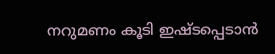നറുമണം കൂടി ഇഷ്ടപ്പെടാന്‍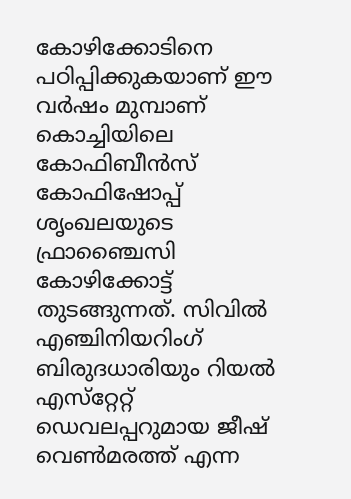കോഴിക്കോടിനെ പഠിപ്പിക്കുകയാണ്‌ ഈ വര്‍ഷം മുമ്പാണ്‌ കൊച്ചിയിലെ കോഫിബീന്‍സ്‌ കോഫിഷോപ്പ്‌ ശൃംഖലയുടെ ഫ്രാഞ്ചൈസി കോഴിക്കോട്ട്‌ തുടങ്ങുന്നത്‌. സിവില്‍ എഞ്ചിനിയറിംഗ്‌ ബിരുദധാരിയും റിയല്‍ എസ്‌റ്റേറ്റ്‌ ഡെവലപ്പറുമായ ജീഷ്‌ വെണ്‍മരത്ത്‌ എന്ന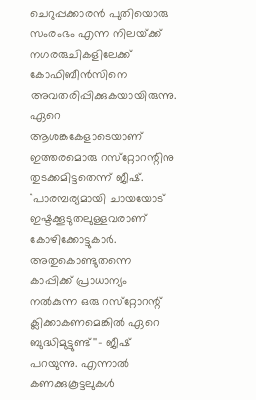ചെറുപ്പക്കാരന്‍ പുതിയൊരു സംരംഭം എന്ന നിലയ്‌ക്ക്‌ നഗരരുചികളിലേക്ക്‌ കോഫിബീന്‍സിനെ അവതരിപ്പിക്കുകയായിരുന്നു. ഏറെ ആശങ്കകേളാടെയാണ്‌ ഇത്തരമൊരു റസ്‌റ്റോറന്റിനു തുടക്കമിട്ടതെന്ന്‌ ജീഷ്‌. ``പാരമ്പര്യമായി ചായയോട്‌ ഇഷ്ടക്കൂടുതലുള്ളവരാണ്‌ കോഴിക്കോട്ടുകാര്‍. അതുകൊണ്ടുതന്നെ കാപ്പിക്ക്‌ പ്രാധാന്യം നല്‍കുന്ന ഒരു റസ്‌റ്റോറന്റ്‌ ക്ലിക്കാകണമെങ്കില്‍ ഏറെ ബുദ്ധിമുട്ടുണ്ട്‌''- ജീഷ്‌ പറയുന്നു. എന്നാല്‍ കണക്കുകൂട്ടലുകള്‍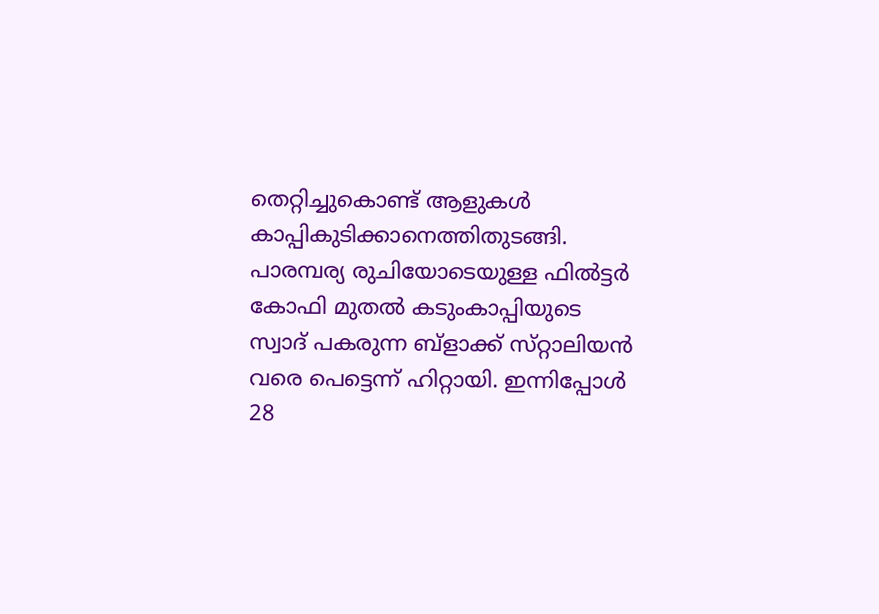തെറ്റിച്ചുകൊണ്ട്‌ ആളുകള്‍ കാപ്പികുടിക്കാനെത്തിതുടങ്ങി. പാരമ്പര്യ രുചിയോടെയുള്ള ഫില്‍ട്ടര്‍ കോഫി മുതല്‍ കടുംകാപ്പിയുടെ സ്വാദ്‌ പകരുന്ന ബ്‌ളാക്ക്‌ സ്‌റ്റാലിയന്‍ വരെ പെട്ടെന്ന്‌ ഹിറ്റായി. ഇന്നിപ്പോള്‍ 28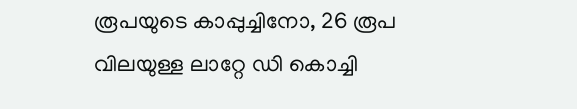രൂപയുടെ കാപ്പുച്ചിനോ, 26 രൂപ വിലയുള്ള ലാറ്റേ ഡി കൊച്ചി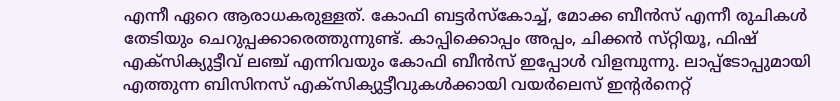എന്നീ ഏറെ ആരാധകരുള്ളത്‌. കോഫി ബട്ടര്‍സ്‌കോച്ച്‌, മോക്ക ബീന്‍സ്‌ എന്നീ രുചികള്‍ തേടിയും ചെറുപ്പക്കാരെത്തുന്നുണ്ട്‌. കാപ്പിക്കൊപ്പം അപ്പം, ചിക്കന്‍ സ്‌റ്റിയൂ, ഫിഷ്‌ എക്‌സിക്യുട്ടീവ്‌ ലഞ്ച്‌ എന്നിവയും കോഫി ബീന്‍സ്‌ ഇപ്പോള്‍ വിളമ്പുന്നു. ലാപ്പ്‌ടോപ്പുമായി എത്തുന്ന ബിസിനസ്‌ എക്‌സിക്യുട്ടീവുകള്‍ക്കായി വയര്‍ലെസ്‌ ഇന്റര്‍നെറ്റ്‌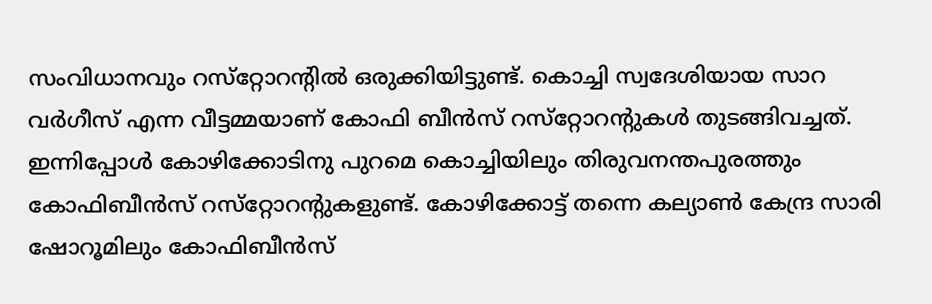സംവിധാനവും റസ്‌റ്റോറന്റില്‍ ഒരുക്കിയിട്ടുണ്ട്‌. കൊച്ചി സ്വദേശിയായ സാറ വര്‍ഗീസ്‌ എന്ന വീട്ടമ്മയാണ്‌ കോഫി ബീന്‍സ്‌ റസ്‌റ്റോറന്റുകള്‍ തുടങ്ങിവച്ചത്‌. ഇന്നിപ്പോള്‍ കോഴിക്കോടിനു പുറമെ കൊച്ചിയിലും തിരുവനന്തപുരത്തും കോഫിബീന്‍സ്‌ റസ്‌റ്റോറന്റുകളുണ്ട്‌. കോഴിക്കോട്ട്‌ തന്നെ കല്യാണ്‍ കേന്ദ്ര സാരി ഷോറൂമിലും കോഫിബീന്‍സ്‌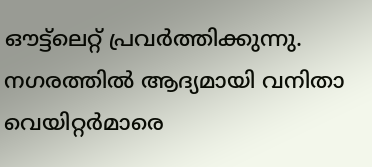ഔട്ട്‌ലെറ്റ്‌ പ്രവര്‍ത്തിക്കുന്നു. നഗരത്തില്‍ ആദ്യമായി വനിതാ വെയിറ്റര്‍മാരെ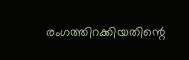രംഗത്തിറക്കിയതിന്റെ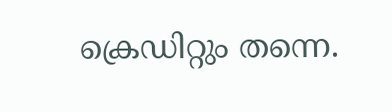ക്രെഡിറ്റും തന്നെ.